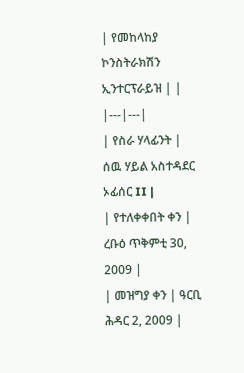| የመከላከያ ኮንስትራክሽን ኢንተርፕራይዝ | |
|---|---|
| የስራ ሃላፊንት | ሰዉ ሃይል አስተዳደር ኦፊሰር II |
| የተለቀቀበት ቀን | ረቡዕ ጥቅምቲ 30, 2009 |
| መዝግያ ቀን | ዓርቢ ሕዳር 2, 2009 |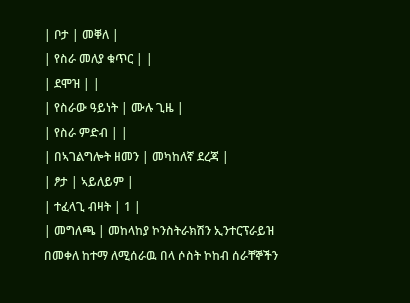| ቦታ | መቐለ |
| የስራ መለያ ቁጥር | |
| ደሞዝ | |
| የስራው ዓይነት | ሙሉ ጊዜ |
| የስራ ምድብ | |
| በኣገልግሎት ዘመን | መካከለኛ ደረጃ |
| ፆታ | ኣይለይም |
| ተፈላጊ ብዛት | 1 |
| መግለጫ | መከላከያ ኮንስትራክሽን ኢንተርፕራይዝ በመቀለ ከተማ ለሚሰራዉ በላ ሶስት ኮከብ ሰራቸኞችን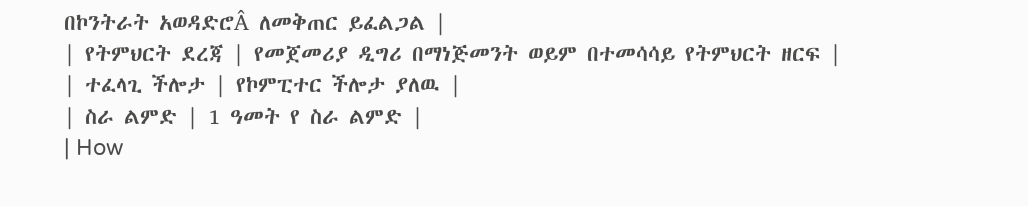በኮንትራት አወዳድሮÂ ለመቅጠር ይፈልጋል |
| የትምህርት ደረጃ | የመጀመሪያ ዲግሪ በማነጅመንት ወይም በተመሳሳይ የትምህርት ዘርፍ |
| ተፈላጊ ችሎታ | የኮምፒተር ችሎታ ያለዉ |
| ስራ ልምድ | 1 ዓመት የ ስራ ልምድ |
| How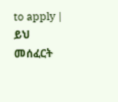to apply | ይህ መሰፈርት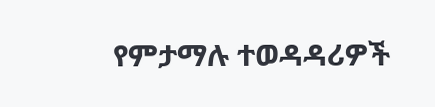የምታማሉ ተወዳዳሪዎች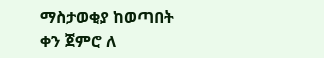ማስታወቂያ ከወጣበት ቀን ጀምሮ ለ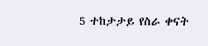5 ተከታታይ የስራ ቀናት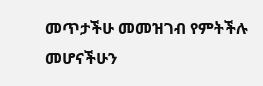መጥታችሁ መመዝገብ የምትችሉ መሆናችሁን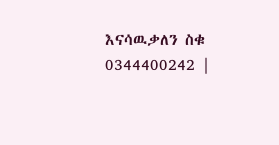እናሳዉቃለን ስቁ 0344400242 |